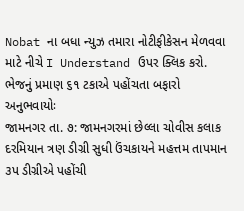Nobat ના બધા ન્યુઝ તમારા નોટીફીકેસન મેળવવા માટે નીચે I Understand ઉપર ક્લિક કરો.
ભેજનું પ્રમાણ ૬૧ ટકાએ પહોંચતા બફારો અનુભવાયોઃ
જામનગર તા. ૭: જામનગરમાં છેલ્લા ચોવીસ કલાક દરમિયાન ત્રણ ડીગ્રી સુધી ઉંચકાયને મહત્તમ તાપમાન ૩પ ડીગ્રીએ પહોંચી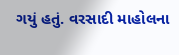ગયું હતું. વરસાદી માહોલના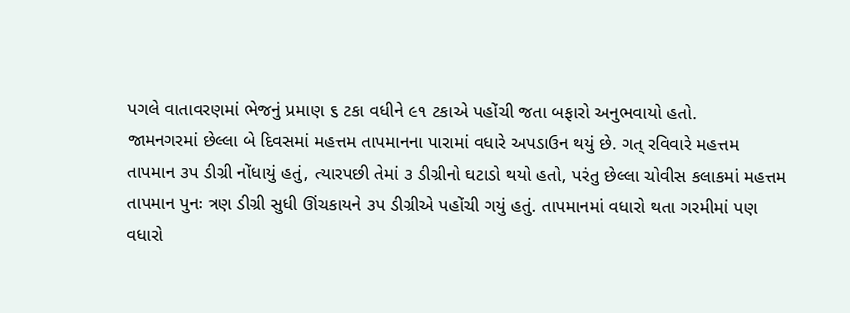પગલે વાતાવરણમાં ભેજનું પ્રમાણ ૬ ટકા વધીને ૯૧ ટકાએ પહોંચી જતા બફારો અનુભવાયો હતો.
જામનગરમાં છેલ્લા બે દિવસમાં મહત્તમ તાપમાનના પારામાં વધારે અપડાઉન થયું છે. ગત્ રવિવારે મહત્તમ તાપમાન ૩પ ડીગ્રી નોંધાયું હતું, ત્યારપછી તેમાં ૩ ડીગ્રીનો ઘટાડો થયો હતો, પરંતુ છેલ્લા ચોવીસ કલાકમાં મહત્તમ તાપમાન પુનઃ ત્રણ ડીગ્રી સુધી ઊંચકાયને ૩પ ડીગ્રીએ પહોંચી ગયું હતું. તાપમાનમાં વધારો થતા ગરમીમાં પણ વધારો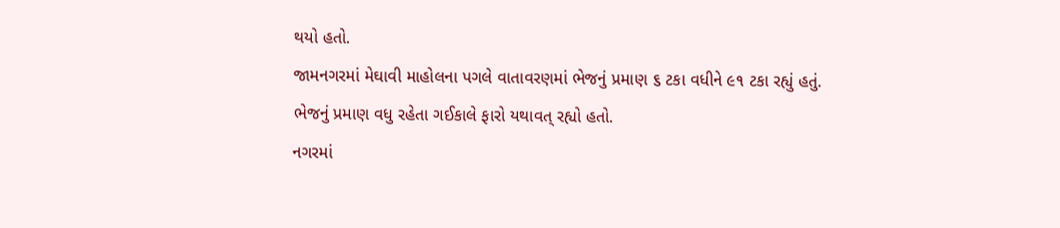થયો હતો.
જામનગરમાં મેઘાવી માહોલના પગલે વાતાવરણમાં ભેજનું પ્રમાણ ૬ ટકા વધીને ૯૧ ટકા રહ્યું હતું. ભેજનું પ્રમાણ વધુ રહેતા ગઈકાલે ફારો યથાવત્ રહ્યો હતો.
નગરમાં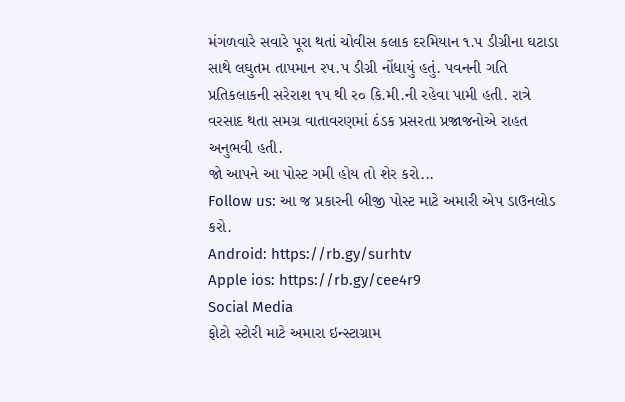મંગળવારે સવારે પૂરા થતાં ચોવીસ કલાક દરમિયાન ૧.પ ડીગ્રીના ઘટાડા સાથે લઘુતમ તાપમાન રપ.પ ડીગ્રી નોંધાયું હતું. પવનની ગતિ પ્રતિકલાકની સરેરાશ ૧પ થી ર૦ કિ.મી.ની રહેવા પામી હતી. રાત્રે વરસાદ થતા સમગ્ર વાતાવરણમાં ઠંડક પ્રસરતા પ્રજાજનોએ રાહત અનુભવી હતી.
જો આપને આ પોસ્ટ ગમી હોય તો શેર કરો...
Follow us: આ જ પ્રકારની બીજી પોસ્ટ માટે અમારી એપ ડાઉનલોડ કરો.
Android: https://rb.gy/surhtv
Apple ios: https://rb.gy/cee4r9
Social Media
ફોટો સ્ટોરી માટે અમારા ઇન્સ્ટાગ્રામ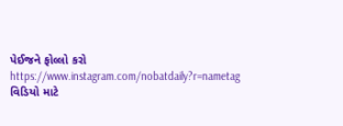પેઈજને ફોલ્લો કરો
https://www.instagram.com/nobatdaily?r=nametag
વિડિયો માટે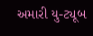અમારી યુ-ટ્યૂબ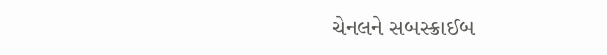ચેનલને સબસ્ક્રાઈબ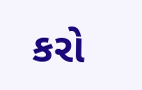કરો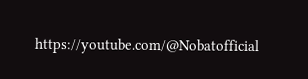https://youtube.com/@Nobatofficial